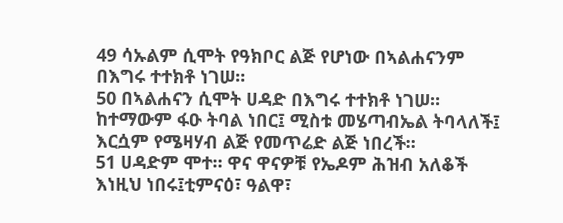49 ሳኡልም ሲሞት የዓክቦር ልጅ የሆነው በኣልሐናንም በእግሩ ተተክቶ ነገሠ።
50 በኣልሐናን ሲሞት ሀዳድ በእግሩ ተተክቶ ነገሠ። ከተማውም ፋዑ ትባል ነበር፤ ሚስቱ መሄጣብኤል ትባላለች፤ እርሷም የሜዛሃብ ልጅ የመጥሬድ ልጅ ነበረች።
51 ሀዳድም ሞተ። ዋና ዋናዎቹ የኤዶም ሕዝብ አለቆች እነዚህ ነበሩ፤ቲምናዕ፣ ዓልዋ፣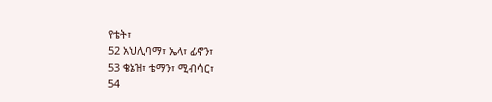የቴት፣
52 አህሊባማ፣ ኤላ፣ ፊኖን፣
53 ቄኔዝ፣ ቴማን፣ ሚብሳር፣
54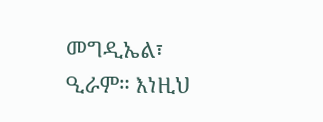መግዲኤል፣ ዒራም። እነዚህ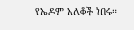የኤዶም አለቆች ነበሩ።